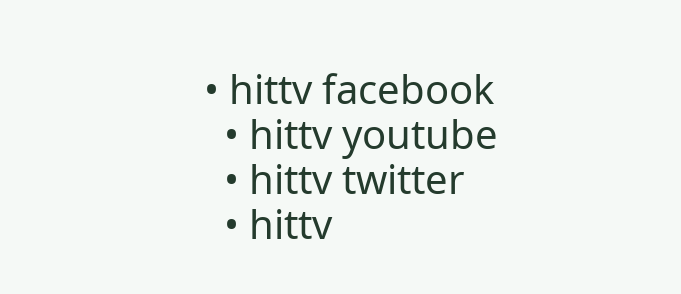• hittv facebook
  • hittv youtube
  • hittv twitter
  • hittv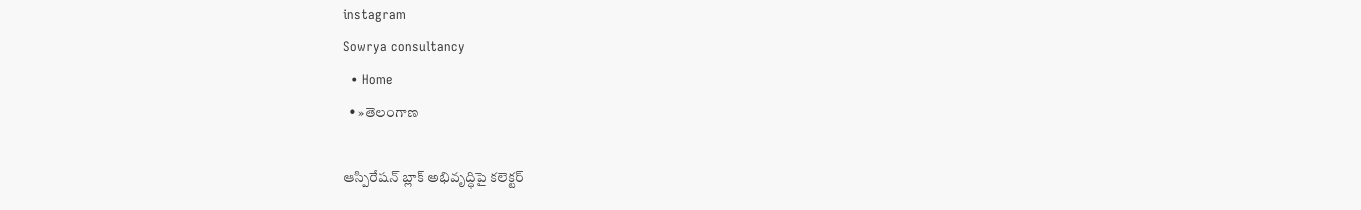instagram
Sowrya consultancy
  • Home
  • »తెలంగాణ

ఆస్పిరేషన్ బ్లాక్ అభివృద్ధిపై కలెక్టర్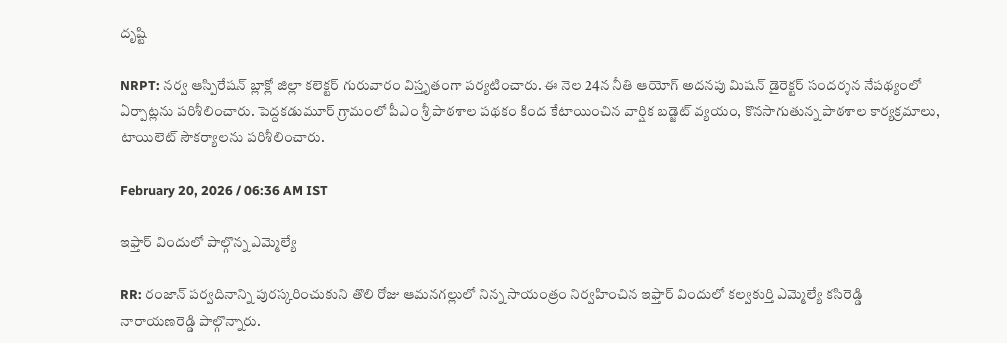దృష్టి

NRPT: నర్వ ఆస్పిరేషన్ బ్లాక్లో జిల్లా కలెక్టర్ గురువారం విస్తృతంగా పర్యటించారు. ఈ నెల 24న నీతి ఆయోగ్ అదనపు మిషన్ డైరెక్టర్ సందర్శన నేపథ్యంలో ఏర్పాట్లను పరిశీలించారు. పెద్దకడుమూర్ గ్రామంలో పీఎం శ్రీ పాఠశాల పథకం కింద కేటాయించిన వార్షిక బడ్జెట్ వ్యయం, కొనసాగుతున్న పాఠశాల కార్యక్రమాలు, టాయిలెట్ సౌకర్యాలను పరిశీలించారు.

February 20, 2026 / 06:36 AM IST

ఇఫ్తార్ విందులో పాల్గొన్న ఎమ్మెల్యే

RR: రంజాన్ పర్వదినాన్ని పురస్కరించుకుని తొలి రోజు ఆమనగల్లులో నిన్న సాయంత్రం నిర్వహించిన ఇఫ్తార్ విందులో కల్వకుర్తి ఎమ్మెల్యే కసిరెడ్డి నారాయణరెడ్డి పాల్గొన్నారు.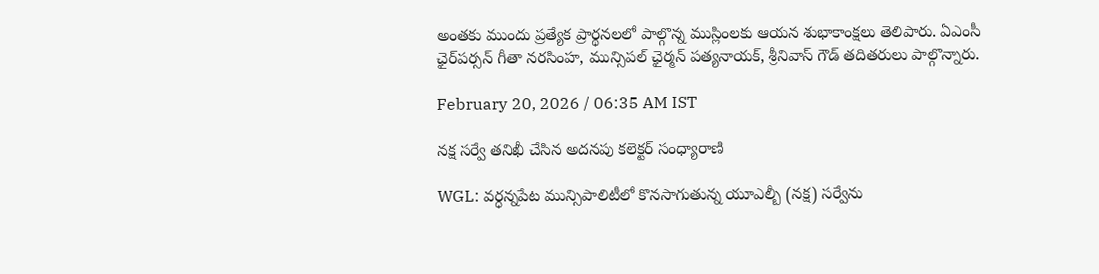అంతకు ముందు ప్రత్యేక ప్రార్థనలలో పాల్గొన్న ముస్లింలకు ఆయన శుభాకాంక్షలు తెలిపారు. ఏఎంసీ ఛైర్‌పర్సన్ గీతా నరసింహ, మున్సిపల్ ఛైర్మన్ పత్యనాయక్, శ్రీనివాస్ గౌడ్ తదితరులు పాల్గొన్నారు.

February 20, 2026 / 06:35 AM IST

నక్ష సర్వే తనిఖీ చేసిన అదనపు కలెక్టర్ సంధ్యారాణి

WGL: వర్ధన్నపేట మున్సిపాలిటీలో కొనసాగుతున్న యూఎల్బీ (నక్ష) సర్వేను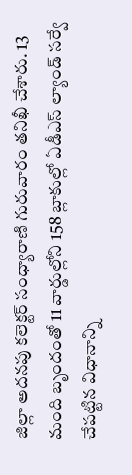జిల్లా అదనపు కలెక్టర్ సంధ్యారాణి గురువారం తనిఖీ చేశారు. 13 మంది బృందంతో 11 వార్డుల్లోని 158 బ్లాకుల్లో ఏడీఎస్ ల్యాండ్ సర్వే చేపట్టిన విధానాన్ని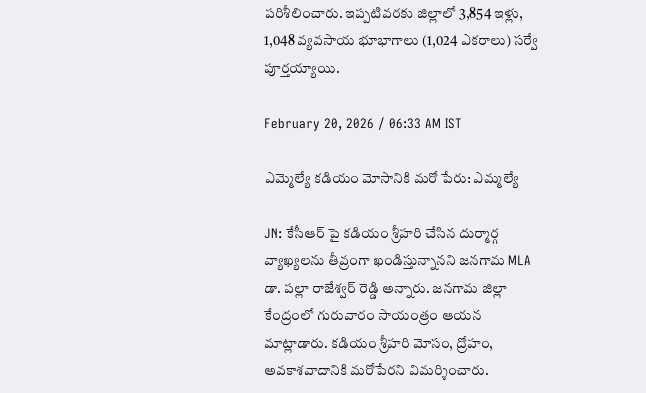పరిశీలించారు. ఇప్పటివరకు జిల్లాలో 3,854 ఇళ్లు, 1,048 వ్యవసాయ భూభాగాలు (1,024 ఎకరాలు) సర్వే పూర్తయ్యాయి.

February 20, 2026 / 06:33 AM IST

ఎమ్మెల్యే కడియం మోసానికి మరో పేరు: ఎమ్మల్యే

JN: కేసీఆర్‌ పై కడియం శ్రీహరి చేసిన దుర్మార్గ వ్యాఖ్యలను తీవ్రంగా ఖండిస్తున్నానని జనగామ MLA డా. పల్లా రాజేశ్వర్ రెడ్డి అన్నారు. జనగామ జిల్లా కేంద్రంలో గురువారం సాయంత్రం ఆయన మాట్లాడారు. కడియం శ్రీహరి మోసం, ద్రోహం, అవకాశవాదానికి మరోపేరని విమర్శించారు.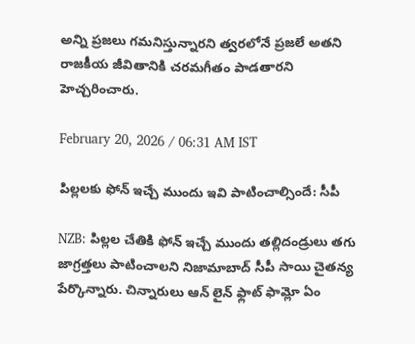అన్ని ప్రజలు గమనిస్తున్నారని త్వరలోనే ప్రజలే అతని రాజకీయ జీవితానికి చరమగీతం పాడతారని హెచ్చరించారు.

February 20, 2026 / 06:31 AM IST

పిల్లలకు ఫోన్ ఇచ్చే ముందు ఇవి పాటించాల్సిందే: సీపీ

NZB: పిల్లల చేతికి ఫోన్ ఇచ్చే ముందు తల్లిదండ్రులు తగు జాగ్రత్తలు పాటించాలని నిజామాబాద్ సీపీ సాయి చైతన్య పేర్కొన్నారు. చిన్నారులు ఆన్ లైన్ ఫ్లాట్ ఫామ్లో ఏం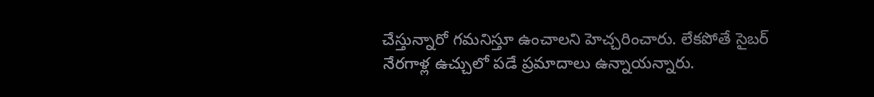చేస్తున్నారో గమనిస్తూ ఉంచాలని హెచ్చరించారు. లేకపోతే సైబర్ నేరగాళ్ల ఉచ్చులో పడే ప్రమాదాలు ఉన్నాయన్నారు.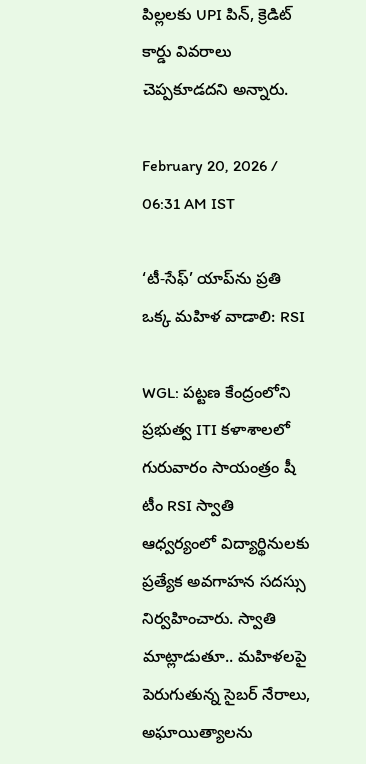పిల్లలకు UPI పిన్, క్రెడిట్ కార్డు వివరాలు చెప్పకూడదని అన్నారు.

February 20, 2026 / 06:31 AM IST

‘టీ-సేఫ్’ యాప్‌ను ప్రతి ఒక్క మహిళ వాడాలి: RSI

WGL: పట్టణ కేంద్రంలోని ప్రభుత్వ ITI కళాశాలలో గురువారం సాయంత్రం షీ టీం RSI స్వాతి ఆధ్వర్యంలో విద్యార్థినులకు ప్రత్యేక అవగాహన సదస్సు నిర్వహించారు. స్వాతి మాట్లాడుతూ.. మహిళలపై పెరుగుతున్న సైబర్ నేరాలు, అఘాయిత్యాలను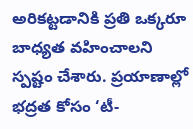అరికట్టడానికి ప్రతి ఒక్కరూ బాధ్యత వహించాలని స్పష్టం చేశారు. ప్రయాణాల్లో భద్రత కోసం ‘టీ-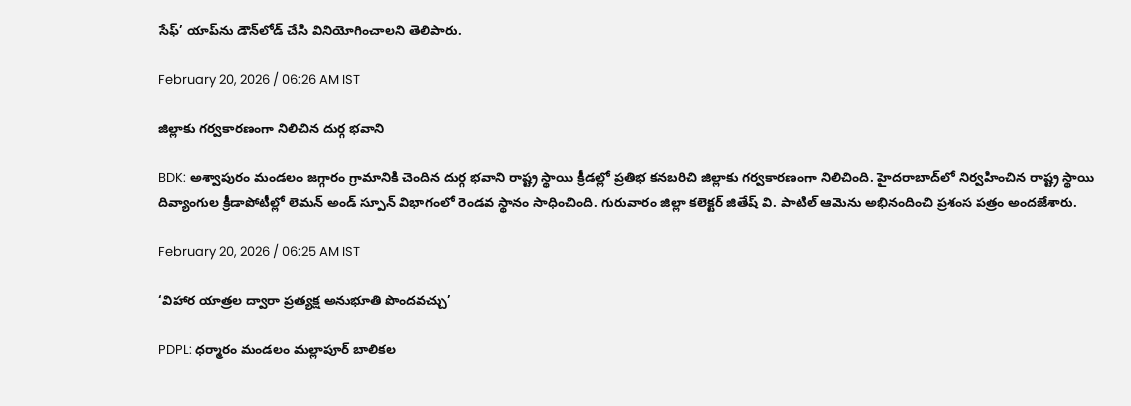సేఫ్’ యాప్‌ను డౌన్‌లోడ్ చేసి వినియోగించాలని తెలిపారు.

February 20, 2026 / 06:26 AM IST

జిల్లాకు గర్వకారణంగా నిలిచిన దుర్గ భవాని

BDK: అశ్వాపురం మండలం జగ్గారం గ్రామానికి చెందిన దుర్గ భవాని రాష్ట్ర స్థాయి క్రీడల్లో ప్రతిభ కనబరిచి జిల్లాకు గర్వకారణంగా నిలిచింది. హైదరాబాద్‌లో నిర్వహించిన రాష్ట్ర స్థాయి దివ్యాంగుల క్రీడాపోటీల్లో లెమన్ అండ్ స్పూన్ విభాగంలో రెండవ స్థానం సాధించింది. గురువారం జిల్లా కలెక్టర్ జితేష్ వి. పాటిల్ ఆమెను అభినందించి ప్రశంస పత్రం అందజేశారు.

February 20, 2026 / 06:25 AM IST

‘విహార యాత్రల ద్వారా ప్రత్యక్ష అనుభూతి పొందవచ్చు’

PDPL: ధర్మారం మండలం మల్లాపూర్ బాలికల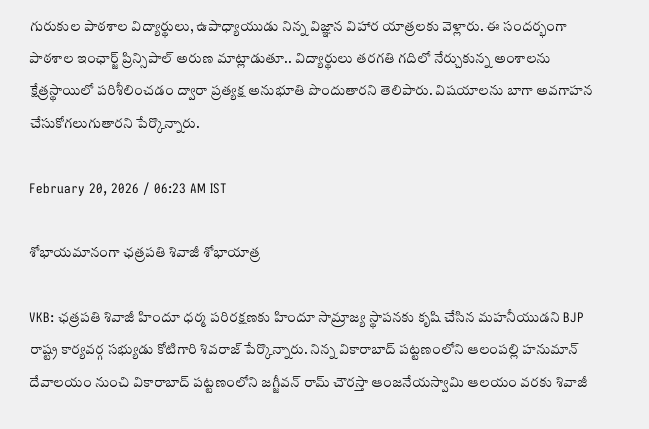గురుకుల పాఠశాల విద్యార్థులు, ఉపాధ్యాయుడు నిన్న విజ్ఞాన విహార యాత్రలకు వెళ్లారు. ఈ సందర్భంగా పాఠశాల ఇంఛార్జ్ ప్రిన్సిపాల్ అరుణ మాట్లాడుతూ.. విద్యార్థులు తరగతి గదిలో నేర్చుకున్న అంశాలను క్షేత్రస్థాయిలో పరిశీలించడం ద్వారా ప్రత్యక్ష అనుభూతి పొందుతారని తెలిపారు. విషయాలను బాగా అవగాహన చేసుకోగలుగుతారని పేర్కొన్నారు.

February 20, 2026 / 06:23 AM IST

శోభాయమానంగా ఛత్రపతి శివాజీ శోభాయాత్ర

VKB: ఛత్రపతి శివాజీ హిందూ ధర్మ పరిరక్షణకు హిందూ సామ్రాజ్య స్థాపనకు కృషి చేసిన మహనీయుడని BJP రాష్ట్ర కార్యవర్గ సభ్యుడు కోటిగారి శివరాజ్ పేర్కొన్నారు. నిన్న వికారాబాద్ పట్టణంలోని ఆలంపల్లి హనుమాన్ దేవాలయం నుంచి వికారాబాద్ పట్టణంలోని జగ్జీవన్ రామ్ చౌరస్తా ఆంజనేయస్వామి ఆలయం వరకు శివాజీ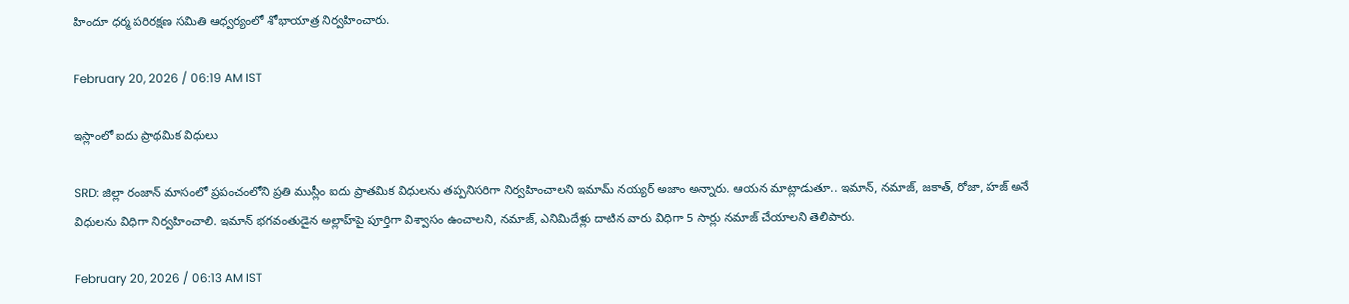హిందూ ధర్మ పరిరక్షణ సమితి ఆధ్వర్యంలో శోభాయాత్ర నిర్వహించారు.

February 20, 2026 / 06:19 AM IST

ఇస్లాంలో ఐదు ప్రాథమిక విధులు

SRD: జిల్లా రంజాన్‌ మాసంలో ప్రపంచంలోని ప్రతి ముస్లీం ఐదు ప్రాతమిక విధులను తప్పనిసరిగా నిర్వహించాలని ఇమామ్ నయ్యర్ అజాం అన్నారు. ఆయన మాట్లాడుతూ.. ఇమాన్‌, నమాజ్‌, జకాత్‌, రోజా, హజ్ అనే విధులను విధిగా నిర్వహించాలి. ఇమాన్‌ భగవంతుడైన అల్లాహ్‌పై పూర్తిగా విశ్వాసం ఉంచాలని, నమాజ్‌, ఎనిమిదేళ్లు దాటిన వారు విధిగా 5 సార్లు నమాజ్‌ చేయాలని తెలిపారు.

February 20, 2026 / 06:13 AM IST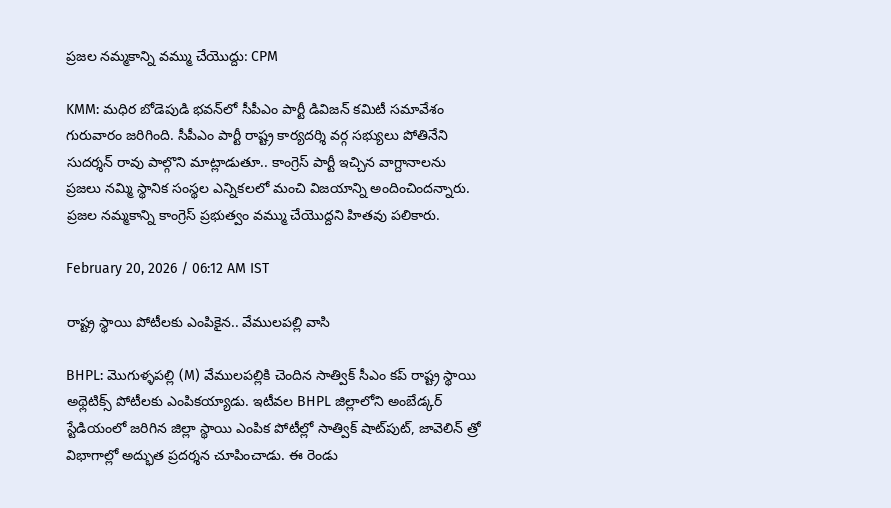ప్రజల నమ్మకాన్ని వమ్ము చేయొద్దు: CPM

KMM: మధిర బోడెపుడి భవన్‌లో సీపీఎం పార్టీ డివిజన్ కమిటీ సమావేశం గురువారం జరిగింది. సీపీఎం పార్టీ రాష్ట్ర కార్యదర్శి వర్గ సభ్యులు పోతినేని సుదర్శన్ రావు పాల్గొని మాట్లాడుతూ.. కాంగ్రెస్ పార్టీ ఇచ్చిన వాగ్దానాలను ప్రజలు నమ్మి స్థానిక సంస్థల ఎన్నికలలో మంచి విజయాన్ని అందించిందన్నారు. ప్రజల నమ్మకాన్ని కాంగ్రెస్ ప్రభుత్వం వమ్ము చేయొద్దని హితవు పలికారు.

February 20, 2026 / 06:12 AM IST

రాష్ట్ర స్థాయి పోటీలకు ఎంపికైన.. వేములపల్లి వాసి

BHPL: మొగుళ్ళపల్లి (M) వేములపల్లికి చెందిన సాత్విక్ సీఎం కప్ రాష్ట్ర స్థాయి అథ్లెటిక్స్ పోటీలకు ఎంపికయ్యాడు. ఇటీవల BHPL జిల్లాలోని అంబేడ్కర్ స్టేడియంలో జరిగిన జిల్లా స్థాయి ఎంపిక పోటీల్లో సాత్విక్ షాట్‌పుట్, జావెలిన్ త్రో విభాగాల్లో అద్భుత ప్రదర్శన చూపించాడు. ఈ రెండు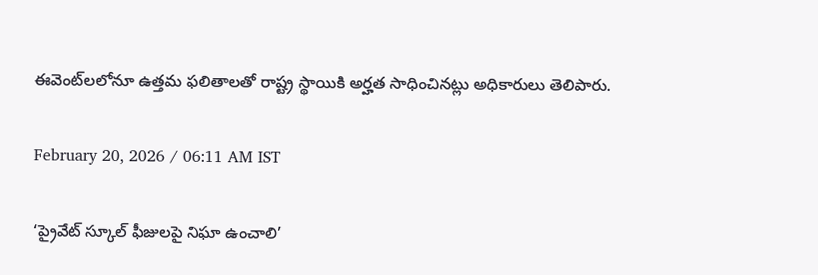ఈవెంట్‌లలోనూ ఉత్తమ ఫలితాలతో రాష్ట్ర స్థాయికి అర్హత సాధించినట్లు అధికారులు తెలిపారు.

February 20, 2026 / 06:11 AM IST

‘ప్రైవేట్ స్కూల్ ఫీజులపై నిఘా ఉంచాలి’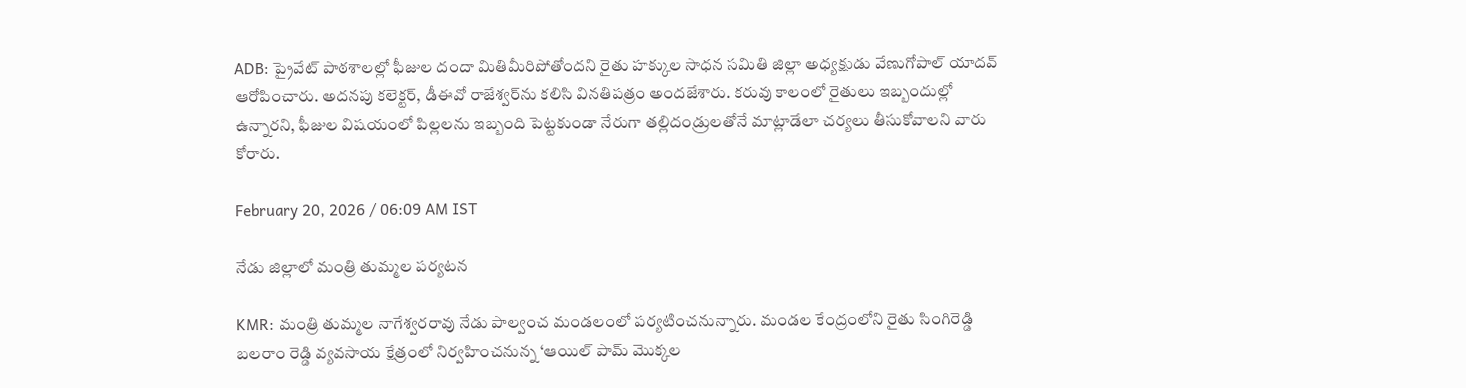ADB: ప్రైవేట్ పాఠశాలల్లో ఫీజుల దందా మితిమీరిపోతోందని రైతు హక్కుల సాధన సమితి జిల్లా అధ్యక్షుడు వేణుగోపాల్ యాదవ్ ఆరోపించారు. అదనపు కలెక్టర్, డీఈవో రాజేశ్వర్‌ను కలిసి వినతిపత్రం అందజేశారు. కరువు కాలంలో రైతులు ఇబ్బందుల్లో ఉన్నారని, ఫీజుల విషయంలో పిల్లలను ఇబ్బంది పెట్టకుండా నేరుగా తల్లిదండ్రులతోనే మాట్లాడేలా చర్యలు తీసుకోవాలని వారు కోరారు.

February 20, 2026 / 06:09 AM IST

నేడు జిల్లాలో మంత్రి తుమ్మల పర్యటన

KMR: మంత్రి తుమ్మల నాగేశ్వరరావు నేడు పాల్వంచ మండలంలో పర్యటించనున్నారు. మండల కేంద్రంలోని రైతు సింగిరెడ్డి బలరాం రెడ్డి వ్యవసాయ క్షేత్రంలో నిర్వహించనున్న ‘ఆయిల్ పామ్ మొక్కల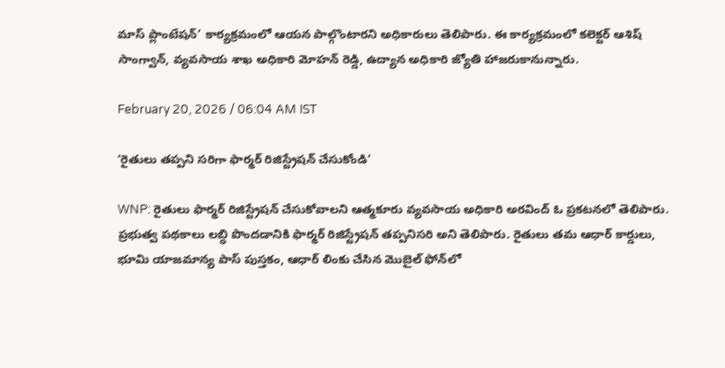మాస్ ప్లాంటేషన్’ కార్యక్రమంలో ఆయన పాల్గొంటారని అధికారులు తెలిపారు. ఈ కార్యక్రమంలో కలెక్టర్ ఆశిష్ సాంగ్వాన్, వ్యవసాయ శాఖ అధికారి మోహన్ రెడ్డి, ఉద్యాన అధికారి జ్యోతి హాజరుకానున్నారు.

February 20, 2026 / 06:04 AM IST

‘రైతులు తప్పని సరిగా ఫార్మర్ రిజిస్ట్రేషన్ చేసుకోండి’

WNP: రైతులు ఫార్మర్ రిజిస్ట్రేషన్ చేసుకోవాలని ఆత్మకూరు వ్యవసాయ అధికారి అరవింద్ ఓ ప్రకటనలో తెలిపారు. ప్రభుత్వ పథకాలు లబ్ధి పొందడానికి ఫార్మర్ రిజిస్ట్రేషన్ తప్పనిసరి అని తెలిపారు. రైతులు తమ ఆధార్ కార్డులు, భూమి యాజమాన్య పాస్ పుస్తకం, ఆధార్ లింకు చేసిన మొబైల్ ఫోన్‌లో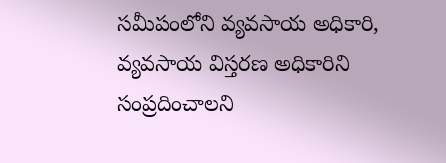సమీపంలోని వ్యవసాయ అధికారి, వ్యవసాయ విస్తరణ అధికారిని సంప్రదించాలని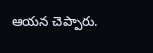ఆయన చెప్పారు.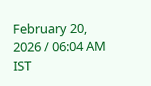February 20, 2026 / 06:04 AM IST